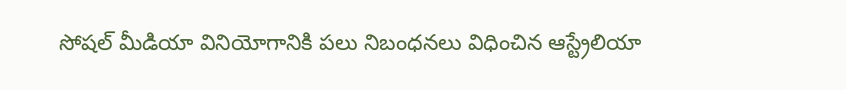సోషల్ మీడియా వినియోగానికి పలు నిబంధనలు విధించిన ఆస్ట్రేలియా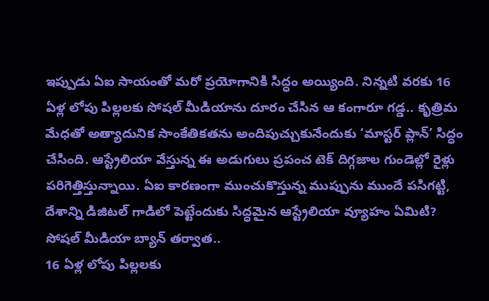ఇప్పుడు ఏఐ సాయంతో మరో ప్రయోగానికి సిద్ధం అయ్యింది. నిన్నటి వరకు 16 ఏళ్ల లోపు పిల్లలకు సోషల్ మీడియాను దూరం చేసిన ఆ కంగారూ గడ్డ.. కృత్రిమ మేధతో అత్యాదునిక సాంకేతికతను అందిపుచ్చుకునేందుకు ‘మాస్టర్ ప్లాన్’ సిద్ధం చేసింది. ఆస్ట్రేలియా వేస్తున్న ఈ అడుగులు ప్రపంచ టెక్ దిగ్గజాల గుండెల్లో రైళ్లు పరిగెత్తిస్తున్నాయి. ఏఐ కారణంగా ముంచుకొస్తున్న ముప్పును ముందే పసిగట్టి, దేశాన్ని డిజిటల్ గాడిలో పెట్టేందుకు సిద్ధమైన ఆస్ట్రేలియా వ్యూహం ఏమిటి?
సోషల్ మీడియా బ్యాన్ తర్వాత..
16 ఏళ్ల లోపు పిల్లలకు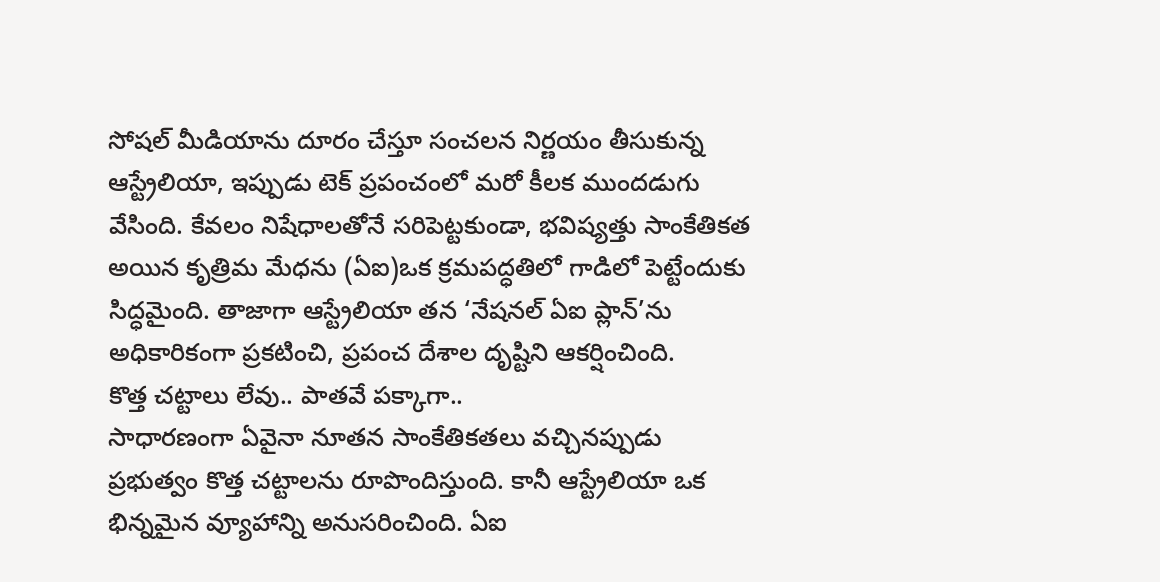సోషల్ మీడియాను దూరం చేస్తూ సంచలన నిర్ణయం తీసుకున్న ఆస్ట్రేలియా, ఇప్పుడు టెక్ ప్రపంచంలో మరో కీలక ముందడుగు వేసింది. కేవలం నిషేధాలతోనే సరిపెట్టకుండా, భవిష్యత్తు సాంకేతికత అయిన కృత్రిమ మేధను (ఏఐ)ఒక క్రమపద్ధతిలో గాడిలో పెట్టేందుకు సిద్ధమైంది. తాజాగా ఆస్ట్రేలియా తన ‘నేషనల్ ఏఐ ప్లాన్’ను అధికారికంగా ప్రకటించి, ప్రపంచ దేశాల దృష్టిని ఆకర్షించింది.
కొత్త చట్టాలు లేవు.. పాతవే పక్కాగా..
సాధారణంగా ఏవైనా నూతన సాంకేతికతలు వచ్చినప్పుడు ప్రభుత్వం కొత్త చట్టాలను రూపొందిస్తుంది. కానీ ఆస్ట్రేలియా ఒక భిన్నమైన వ్యూహాన్ని అనుసరించింది. ఏఐ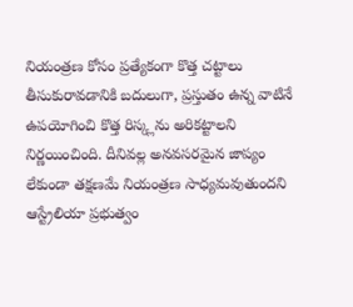నియంత్రణ కోసం ప్రత్యేకంగా కొత్త చట్టాలు తీసుకురావడానికి బదులుగా, ప్రస్తుతం ఉన్న వాటినే ఉపయోగించి కొత్త రిస్క్లను అరికట్టాలని నిర్ణయించింది. దీనివల్ల అనవసరమైన జాప్యం లేకుండా తక్షణమే నియంత్రణ సాధ్యమవుతుందని ఆస్ట్రేలియా ప్రభుత్వం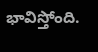భావిస్తోంది.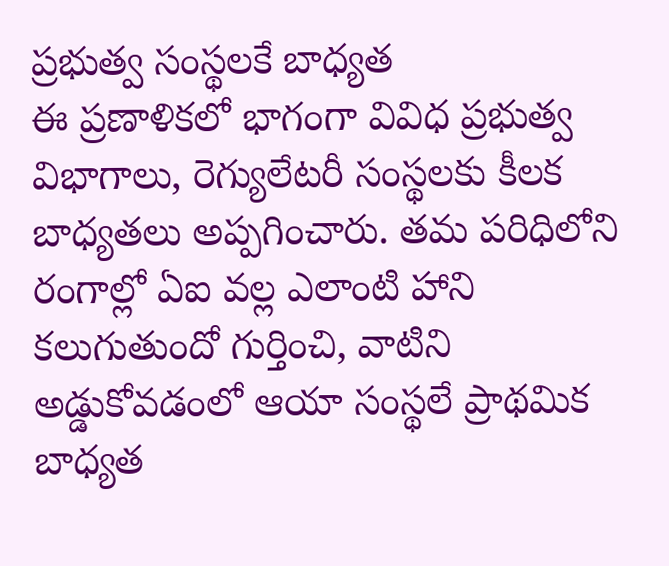ప్రభుత్వ సంస్థలకే బాధ్యత
ఈ ప్రణాళికలో భాగంగా వివిధ ప్రభుత్వ విభాగాలు, రెగ్యులేటరీ సంస్థలకు కీలక బాధ్యతలు అప్పగించారు. తమ పరిధిలోని రంగాల్లో ఏఐ వల్ల ఎలాంటి హాని కలుగుతుందో గుర్తించి, వాటిని అడ్డుకోవడంలో ఆయా సంస్థలే ప్రాథమిక బాధ్యత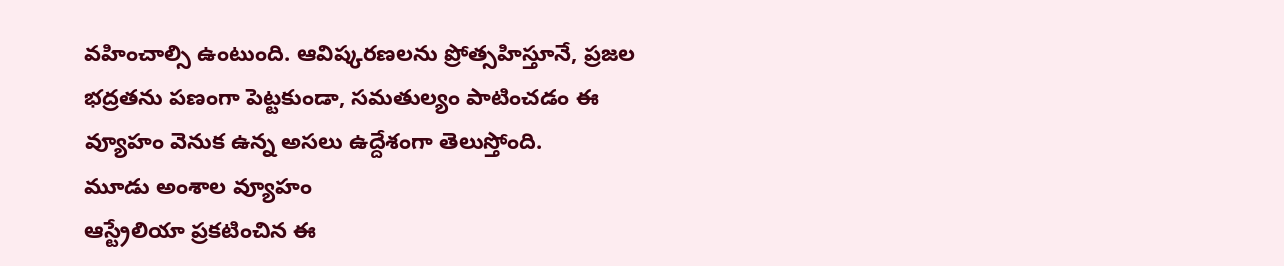వహించాల్సి ఉంటుంది. ఆవిష్కరణలను ప్రోత్సహిస్తూనే, ప్రజల భద్రతను పణంగా పెట్టకుండా, సమతుల్యం పాటించడం ఈ వ్యూహం వెనుక ఉన్న అసలు ఉద్దేశంగా తెలుస్తోంది.
మూడు అంశాల వ్యూహం
ఆస్ట్రేలియా ప్రకటించిన ఈ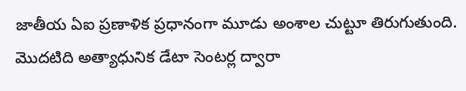జాతీయ ఏఐ ప్రణాళిక ప్రధానంగా మూడు అంశాల చుట్టూ తిరుగుతుంది. మొదటిది అత్యాధునిక డేటా సెంటర్ల ద్వారా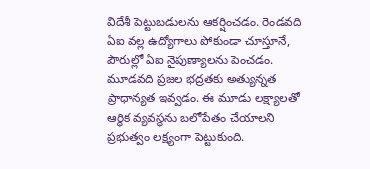విదేశీ పెట్టుబడులను ఆకర్షించడం. రెండవది ఏఐ వల్ల ఉద్యోగాలు పోకుండా చూస్తూనే, పౌరుల్లో ఏఐ నైపుణ్యాలను పెంచడం. మూడవది ప్రజల భద్రతకు అత్యున్నత ప్రాధాన్యత ఇవ్వడం. ఈ మూడు లక్ష్యాలతో ఆర్థిక వ్యవస్థను బలోపేతం చేయాలని ప్రభుత్వం లక్ష్యంగా పెట్టుకుంది.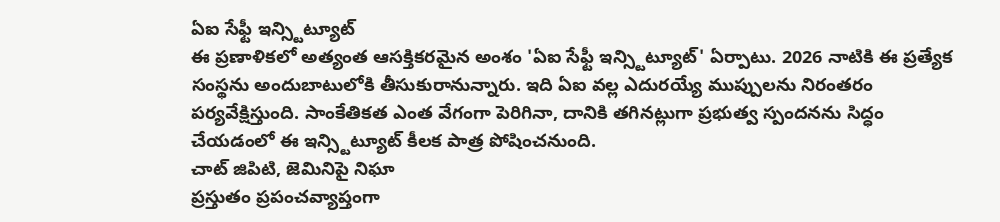ఏఐ సేఫ్టీ ఇన్స్టిట్యూట్
ఈ ప్రణాళికలో అత్యంత ఆసక్తికరమైన అంశం 'ఏఐ సేఫ్టీ ఇన్స్టిట్యూట్' ఏర్పాటు. 2026 నాటికి ఈ ప్రత్యేక సంస్థను అందుబాటులోకి తీసుకురానున్నారు. ఇది ఏఐ వల్ల ఎదురయ్యే ముప్పులను నిరంతరం పర్యవేక్షిస్తుంది. సాంకేతికత ఎంత వేగంగా పెరిగినా, దానికి తగినట్లుగా ప్రభుత్వ స్పందనను సిద్ధం చేయడంలో ఈ ఇన్స్టిట్యూట్ కీలక పాత్ర పోషించనుంది.
చాట్ జిపిటి, జెమినిపై నిఘా
ప్రస్తుతం ప్రపంచవ్యాప్తంగా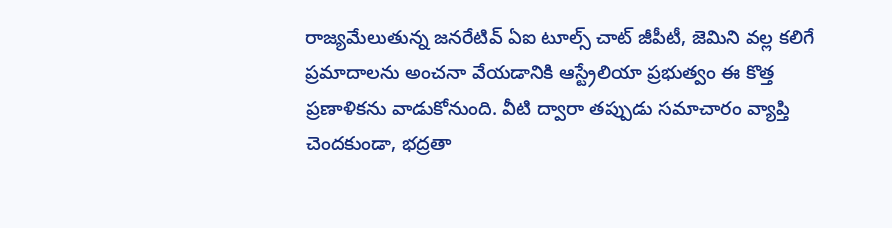రాజ్యమేలుతున్న జనరేటివ్ ఏఐ టూల్స్ చాట్ జీపీటీ, జెమిని వల్ల కలిగే ప్రమాదాలను అంచనా వేయడానికి ఆస్ట్రేలియా ప్రభుత్వం ఈ కొత్త ప్రణాళికను వాడుకోనుంది. వీటి ద్వారా తప్పుడు సమాచారం వ్యాప్తి చెందకుండా, భద్రతా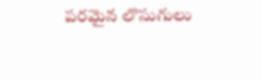పరమైన లొసుగులు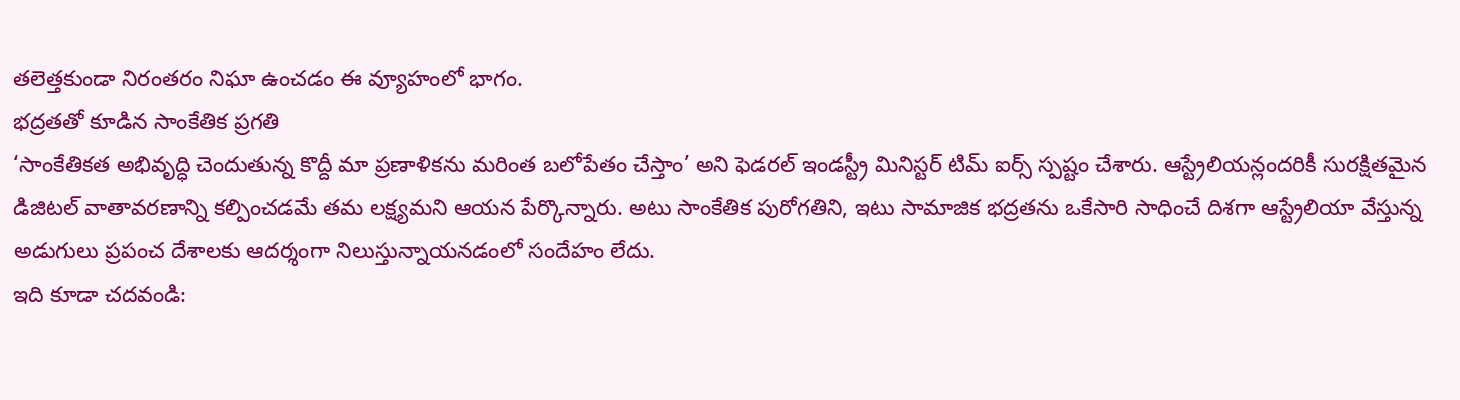తలెత్తకుండా నిరంతరం నిఘా ఉంచడం ఈ వ్యూహంలో భాగం.
భద్రతతో కూడిన సాంకేతిక ప్రగతి
‘సాంకేతికత అభివృద్ధి చెందుతున్న కొద్దీ మా ప్రణాళికను మరింత బలోపేతం చేస్తాం’ అని ఫెడరల్ ఇండస్ట్రీ మినిస్టర్ టిమ్ ఐర్స్ స్పష్టం చేశారు. ఆస్ట్రేలియన్లందరికీ సురక్షితమైన డిజిటల్ వాతావరణాన్ని కల్పించడమే తమ లక్ష్యమని ఆయన పేర్కొన్నారు. అటు సాంకేతిక పురోగతిని, ఇటు సామాజిక భద్రతను ఒకేసారి సాధించే దిశగా ఆస్ట్రేలియా వేస్తున్న అడుగులు ప్రపంచ దేశాలకు ఆదర్శంగా నిలుస్తున్నాయనడంలో సందేహం లేదు.
ఇది కూడా చదవండి: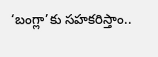‘బంగ్లా’కు సహకరిస్తాం..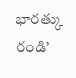భారత్కు రండి’